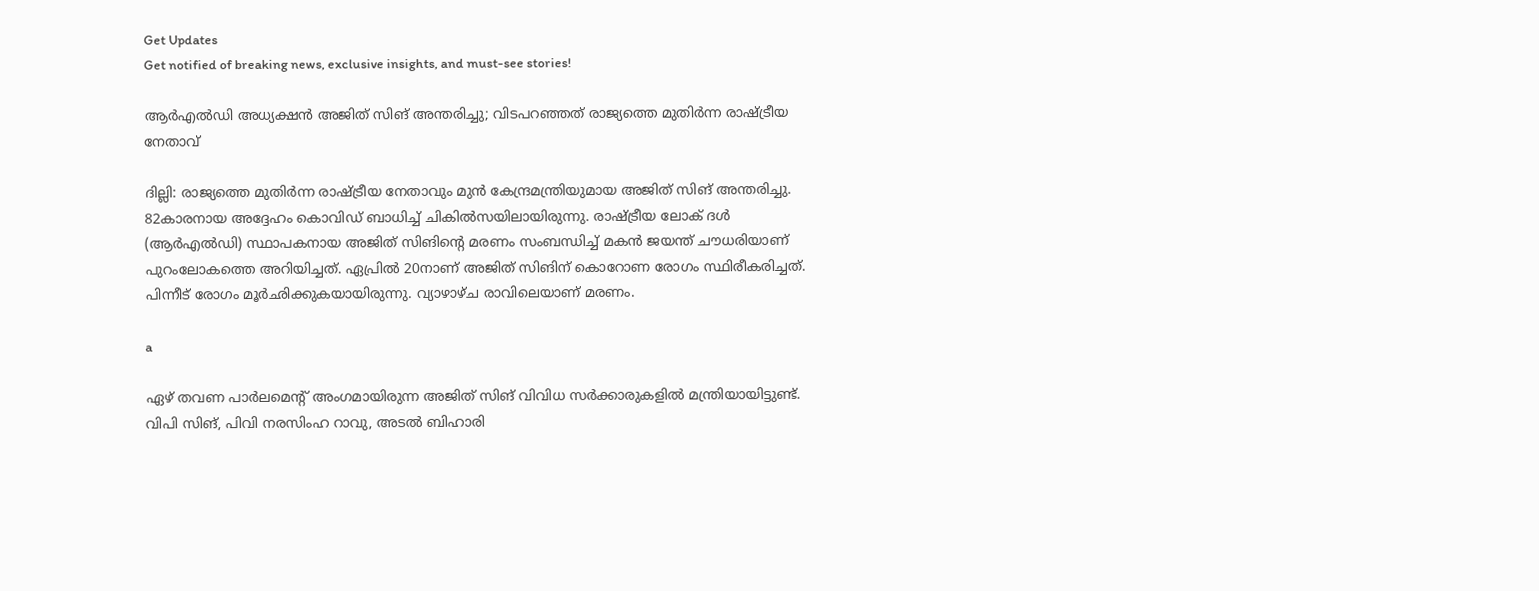Get Updates
Get notified of breaking news, exclusive insights, and must-see stories!

ആര്‍എല്‍ഡി അധ്യക്ഷന്‍ അജിത് സിങ് അന്തരിച്ചു; വിടപറഞ്ഞത് രാജ്യത്തെ മുതിര്‍ന്ന രാഷ്ട്രീയ നേതാവ്

ദില്ലി: രാജ്യത്തെ മുതിര്‍ന്ന രാഷ്ട്രീയ നേതാവും മുന്‍ കേന്ദ്രമന്ത്രിയുമായ അജിത് സിങ് അന്തരിച്ചു. 82കാരനായ അദ്ദേഹം കൊവിഡ് ബാധിച്ച് ചികില്‍സയിലായിരുന്നു. രാഷ്ട്രീയ ലോക് ദള്‍ (ആര്‍എല്‍ഡി) സ്ഥാപകനായ അജിത് സിങിന്റെ മരണം സംബന്ധിച്ച് മകന്‍ ജയന്ത് ചൗധരിയാണ് പുറംലോകത്തെ അറിയിച്ചത്. ഏപ്രില്‍ 20നാണ് അജിത് സിങിന് കൊറോണ രോഗം സ്ഥിരീകരിച്ചത്. പിന്നീട് രോഗം മൂര്‍ഛിക്കുകയായിരുന്നു. വ്യാഴാഴ്ച രാവിലെയാണ് മരണം.

a

ഏഴ് തവണ പാര്‍ലമെന്റ് അംഗമായിരുന്ന അജിത് സിങ് വിവിധ സര്‍ക്കാരുകളില്‍ മന്ത്രിയായിട്ടുണ്ട്. വിപി സിങ്, പിവി നരസിംഹ റാവു, അടല്‍ ബിഹാരി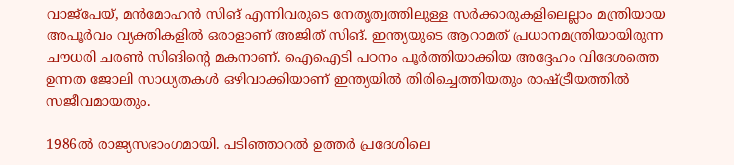വാജ്‌പേയ്, മന്‍മോഹന്‍ സിങ് എന്നിവരുടെ നേതൃത്വത്തിലുള്ള സര്‍ക്കാരുകളിലെല്ലാം മന്ത്രിയായ അപൂര്‍വം വ്യക്തികളില്‍ ഒരാളാണ് അജിത് സിങ്. ഇന്ത്യയുടെ ആറാമത് പ്രധാനമന്ത്രിയായിരുന്ന ചൗധരി ചരണ്‍ സിങിന്റെ മകനാണ്. ഐഐടി പഠനം പൂര്‍ത്തിയാക്കിയ അദ്ദേഹം വിദേശത്തെ ഉന്നത ജോലി സാധ്യതകള്‍ ഒഴിവാക്കിയാണ് ഇന്ത്യയില്‍ തിരിച്ചെത്തിയതും രാഷ്ട്രീയത്തില്‍ സജീവമായതും.

1986ല്‍ രാജ്യസഭാംഗമായി. പടിഞ്ഞാറല്‍ ഉത്തര്‍ പ്രദേശിലെ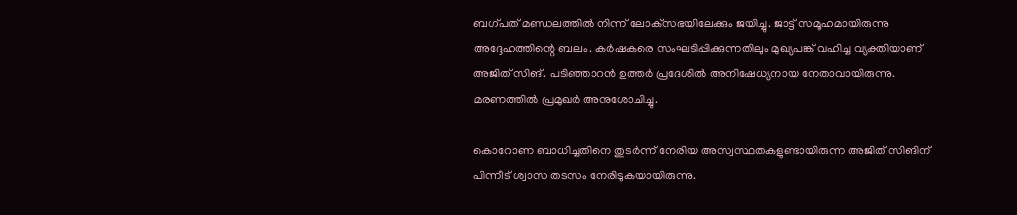ബഗ്പത് മണ്ഡലത്തില്‍ നിന്ന് ലോക്‌സഭയിലേക്കും ജയിച്ചു. ജാട്ട് സമൂഹമായിരുന്നു അദ്ദേഹത്തിന്റെ ബലം. കര്‍ഷകരെ സംഘടിപ്പിക്കുന്നതിലും മുഖ്യപങ്ക് വഹിച്ച വ്യക്തിയാണ് അജിത് സിങ്. പടിഞ്ഞാറന്‍ ഉത്തര്‍ പ്രദേശില്‍ അനിഷേധ്യനായ നേതാവായിരുന്നു. മരണത്തില്‍ പ്രമുഖര്‍ അനുശോചിച്ചു.

കൊറോണ ബാധിച്ചതിനെ തുടര്‍ന്ന് നേരിയ അസ്വസ്ഥതകളുണ്ടായിരുന്ന അജിത് സിങിന് പിന്നീട് ശ്വാസ തടസം നേരിടുകയായിരുന്നു.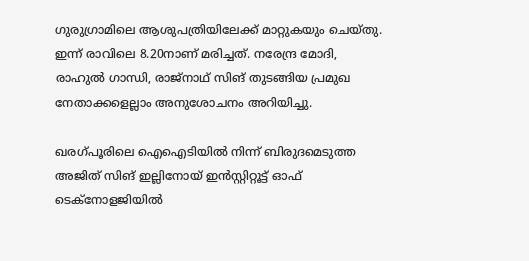ഗുരുഗ്രാമിലെ ആശുപത്രിയിലേക്ക് മാറ്റുകയും ചെയ്തു. ഇന്ന് രാവിലെ 8.20നാണ് മരിച്ചത്. നരേന്ദ്ര മോദി, രാഹുല്‍ ഗാന്ധി, രാജ്‌നാഥ് സിങ് തുടങ്ങിയ പ്രമുഖ നേതാക്കളെല്ലാം അനുശോചനം അറിയിച്ചു.

ഖരഗ്പൂരിലെ ഐഐടിയില്‍ നിന്ന് ബിരുദമെടുത്ത അജിത് സിങ് ഇല്ലിനോയ് ഇന്‍സ്റ്റിറ്റൂട്ട് ഓഫ് ടെക്‌നോളജിയില്‍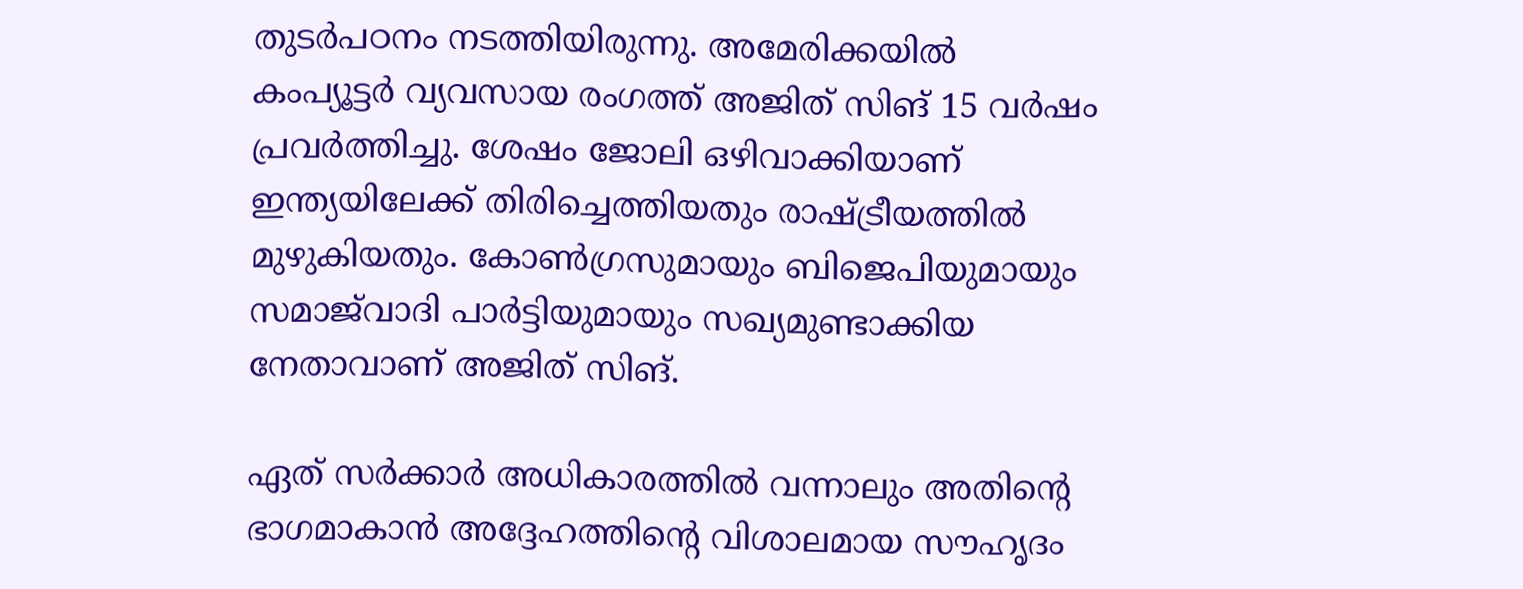തുടര്‍പഠനം നടത്തിയിരുന്നു. അമേരിക്കയില്‍ കംപ്യൂട്ടര്‍ വ്യവസായ രംഗത്ത് അജിത് സിങ് 15 വര്‍ഷം പ്രവര്‍ത്തിച്ചു. ശേഷം ജോലി ഒഴിവാക്കിയാണ് ഇന്ത്യയിലേക്ക് തിരിച്ചെത്തിയതും രാഷ്ട്രീയത്തില്‍ മുഴുകിയതും. കോണ്‍ഗ്രസുമായും ബിജെപിയുമായും സമാജ്‌വാദി പാര്‍ട്ടിയുമായും സഖ്യമുണ്ടാക്കിയ നേതാവാണ് അജിത് സിങ്.

ഏത് സര്‍ക്കാര്‍ അധികാരത്തില്‍ വന്നാലും അതിന്റെ ഭാഗമാകാന്‍ അദ്ദേഹത്തിന്റെ വിശാലമായ സൗഹൃദം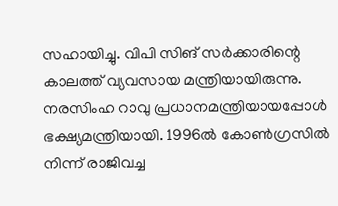സഹായിച്ചു. വിപി സിങ് സര്‍ക്കാരിന്റെ കാലത്ത് വ്യവസായ മന്ത്രിയായിരുന്നു. നരസിംഹ റാവു പ്രധാനമന്ത്രിയായപ്പോള്‍ ഭക്ഷ്യമന്ത്രിയായി. 1996ല്‍ കോണ്‍ഗ്രസില്‍ നിന്ന് രാജിവച്ച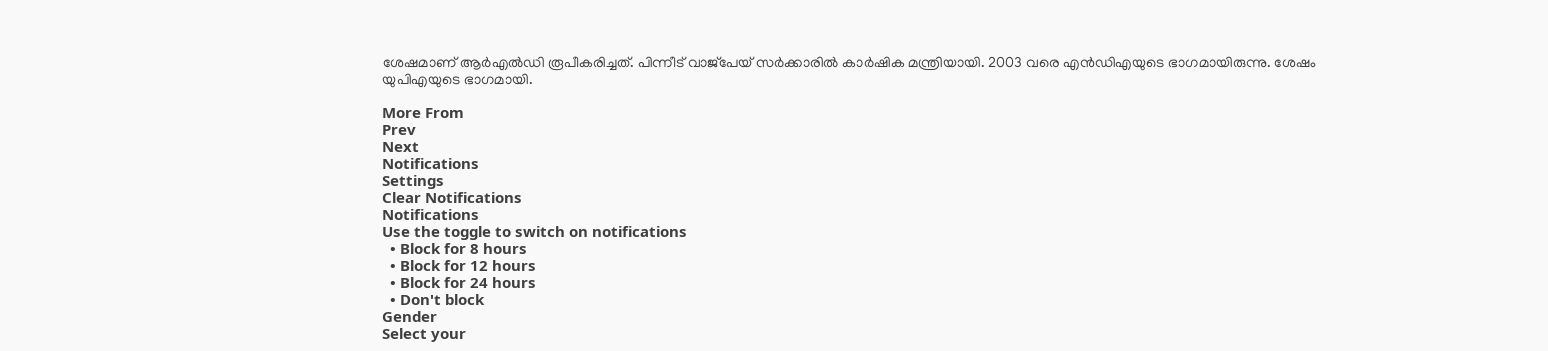ശേഷമാണ് ആര്‍എല്‍ഡി രൂപീകരിച്ചത്. പിന്നീട് വാജ്‌പേയ് സര്‍ക്കാരില്‍ കാര്‍ഷിക മന്ത്രിയായി. 2003 വരെ എന്‍ഡിഎയുടെ ഭാഗമായിരുന്നു. ശേഷം യുപിഎയുടെ ഭാഗമായി.

More From
Prev
Next
Notifications
Settings
Clear Notifications
Notifications
Use the toggle to switch on notifications
  • Block for 8 hours
  • Block for 12 hours
  • Block for 24 hours
  • Don't block
Gender
Select your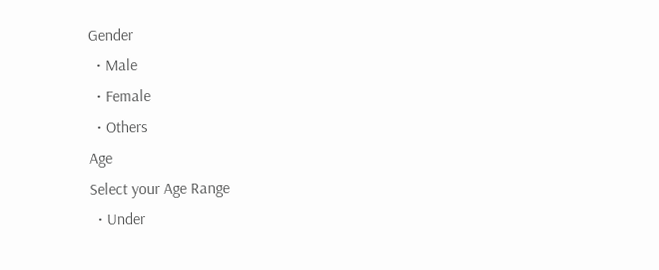Gender
  • Male
  • Female
  • Others
Age
Select your Age Range
  • Under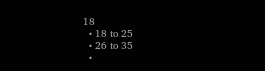18
  • 18 to 25
  • 26 to 35
  •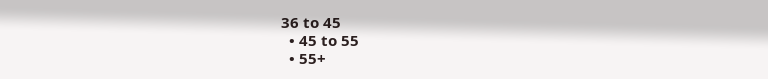36 to 45
  • 45 to 55
  • 55+